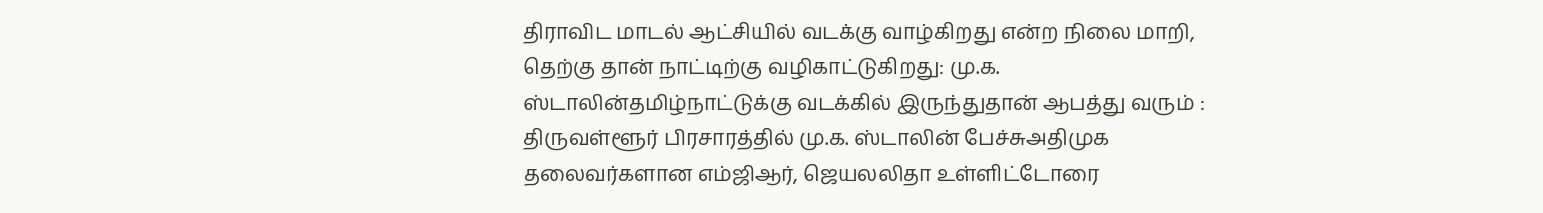திராவிட மாடல் ஆட்சியில் வடக்கு வாழ்கிறது என்ற நிலை மாறி, தெற்கு தான் நாட்டிற்கு வழிகாட்டுகிறது: மு.க. ஸ்டாலின்தமிழ்நாட்டுக்கு வடக்கில் இருந்துதான் ஆபத்து வரும் : திருவள்ளூர் பிரசாரத்தில் மு.க. ஸ்டாலின் பேச்சுஅதிமுக தலைவர்களான எம்ஜிஆர், ஜெயலலிதா உள்ளிட்டோரை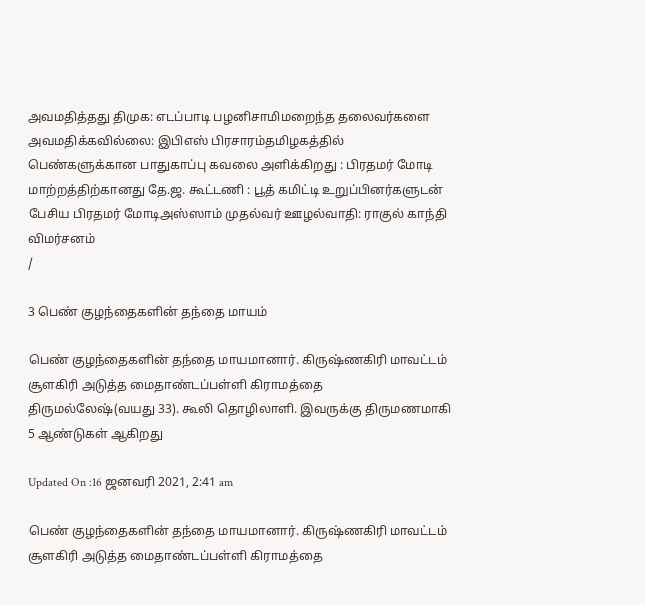அவமதித்தது திமுக: எடப்பாடி பழனிசாமிமறைந்த தலைவர்களை அவமதிக்கவில்லை: இபிஎஸ் பிரசாரம்தமிழகத்தில் பெண்களுக்கான பாதுகாப்பு கவலை அளிக்கிறது : பிரதமர் மோடி மாற்றத்திற்கானது தே.ஜ. கூட்டணி : பூத் கமிட்டி உறுப்பினர்களுடன் பேசிய பிரதமர் மோடிஅஸ்ஸாம் முதல்வர் ஊழல்வாதி: ராகுல் காந்தி விமர்சனம்
/

3 பெண் குழந்தைகளின் தந்தை மாயம்

பெண் குழந்தைகளின் தந்தை மாயமானார். கிருஷ்ணகிரி மாவட்டம் சூளகிரி அடுத்த மைதாண்டப்பள்ளி கிராமத்தை திருமல்லேஷ்(வயது 33). கூலி தொழிலாளி. இவருக்கு திருமணமாகி 5 ஆண்டுகள் ஆகிறது

Updated On :16 ஜனவரி 2021, 2:41 am

பெண் குழந்தைகளின் தந்தை மாயமானார். கிருஷ்ணகிரி மாவட்டம் சூளகிரி அடுத்த மைதாண்டப்பள்ளி கிராமத்தை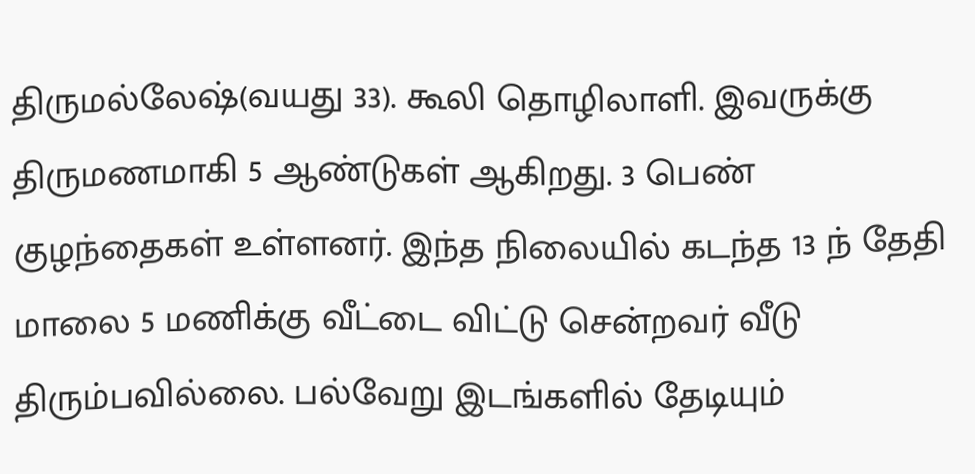திருமல்லேஷ்(வயது 33). கூலி தொழிலாளி. இவருக்கு திருமணமாகி 5 ஆண்டுகள் ஆகிறது. 3 பெண் குழந்தைகள் உள்ளனர். இந்த நிலையில் கடந்த 13 ந் தேதி மாலை 5 மணிக்கு வீட்டை விட்டு சென்றவர் வீடு திரும்பவில்லை. பல்வேறு இடங்களில் தேடியும்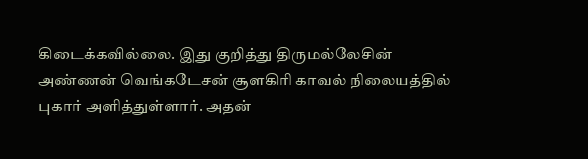கிடைக்கவில்லை. இது குறித்து திருமல்லேசின் அண்ணன் வெங்கடேசன் சூளகிரி காவல் நிலையத்தில் புகார் அளித்துள்ளார். அதன்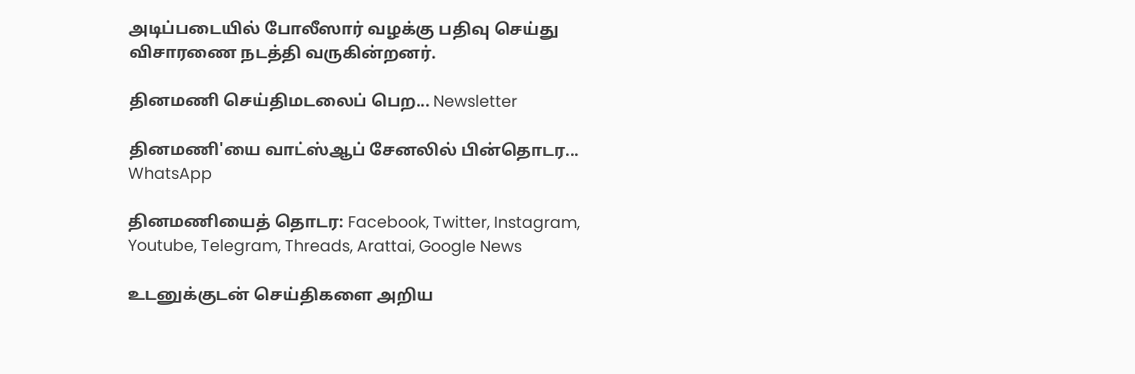அடிப்படையில் போலீஸார் வழக்கு பதிவு செய்து விசாரணை நடத்தி வருகின்றனர்.

தினமணி செய்திமடலைப் பெற... Newsletter

தினமணி'யை வாட்ஸ்ஆப் சேனலில் பின்தொடர... WhatsApp

தினமணியைத் தொடர: Facebook, Twitter, Instagram, Youtube, Telegram, Threads, Arattai, Google News

உடனுக்குடன் செய்திகளை அறிய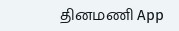தினமணி App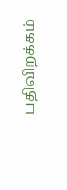பதிவிறக்கம்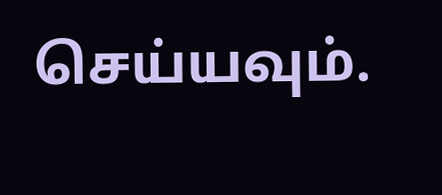செய்யவும்.